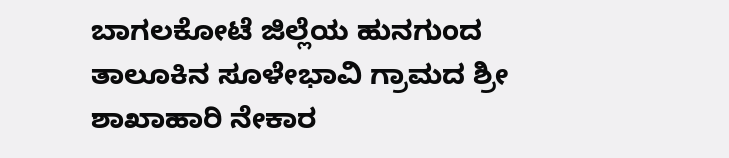ಬಾಗಲಕೋಟೆ ಜಿಲ್ಲೆಯ ಹುನಗುಂದ ತಾಲೂಕಿನ ಸೂಳೇಭಾವಿ ಗ್ರಾಮದ ಶ್ರೀ ಶಾಖಾಹಾರಿ ನೇಕಾರ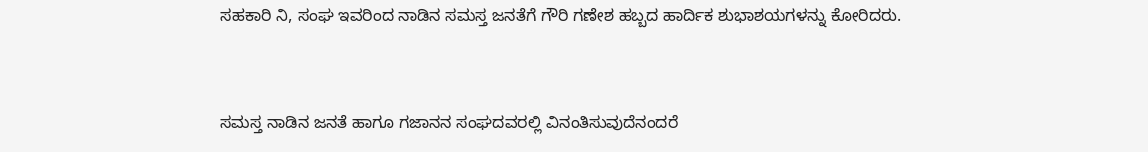ಸಹಕಾರಿ ನಿ, ಸಂಘ ಇವರಿಂದ ನಾಡಿನ ಸಮಸ್ತ ಜನತೆಗೆ ಗೌರಿ ಗಣೇಶ ಹಬ್ಬದ ಹಾರ್ದಿಕ ಶುಭಾಶಯಗಳನ್ನು ಕೋರಿದರು.


ಸಮಸ್ತ ನಾಡಿನ ಜನತೆ ಹಾಗೂ ಗಜಾನನ ಸಂಘದವರಲ್ಲಿ ವಿನಂತಿಸುವುದೆನಂದರೆ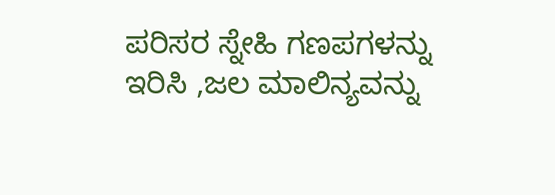ಪರಿಸರ ಸ್ನೇಹಿ ಗಣಪಗಳನ್ನು ಇರಿಸಿ ,ಜಲ ಮಾಲಿನ್ಯವನ್ನು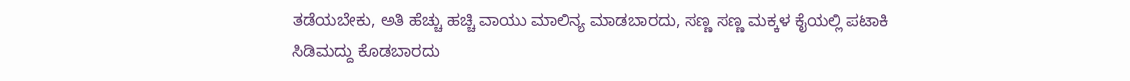ತಡೆಯಬೇಕು, ಅತಿ ಹೆಚ್ಚು ಹಚ್ಚಿ ವಾಯು ಮಾಲಿನ್ಯ ಮಾಡಬಾರದು, ಸಣ್ಣ ಸಣ್ಣ ಮಕ್ಕಳ ಕೈಯಲ್ಲಿ ಪಟಾಕಿ ಸಿಡಿಮದ್ದು ಕೊಡಬಾರದು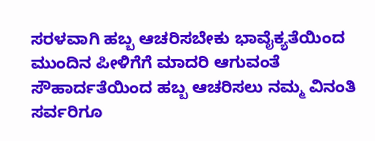ಸರಳವಾಗಿ ಹಬ್ಬ ಆಚರಿಸಬೇಕು ಭಾವೈಕ್ಯತೆಯಿಂದ ಮುಂದಿನ ಪೀಳಿಗೆಗೆ ಮಾದರಿ ಆಗುವಂತೆ ಸೌಹಾರ್ದತೆಯಿಂದ ಹಬ್ಬ ಆಚರಿಸಲು ನಮ್ಮ ವಿನಂತಿ ಸರ್ವರಿಗೂ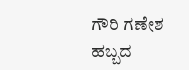ಗೌರಿ ಗಣೇಶ ಹಬ್ಬದ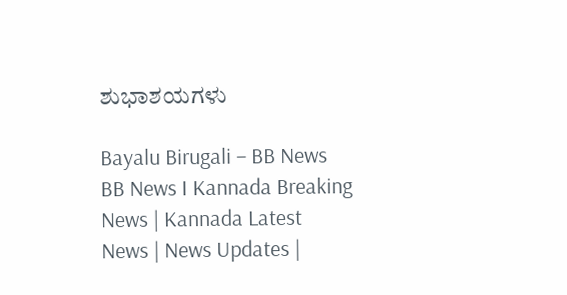ಶುಭಾಶಯಗಳು

Bayalu Birugali – BB News BB News I Kannada Breaking News | Kannada Latest News | News Updates |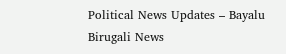Political News Updates – Bayalu Birugali News